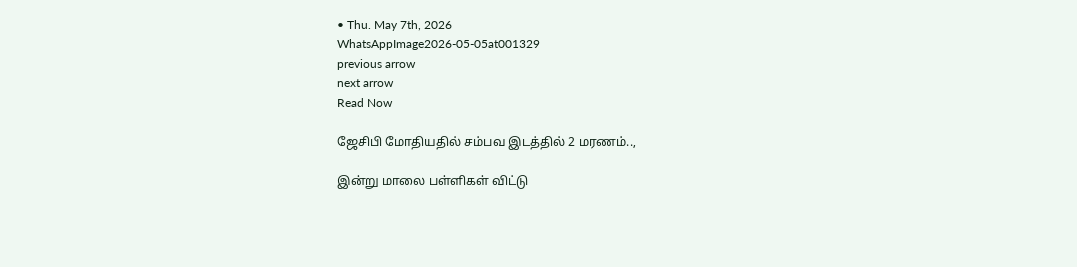• Thu. May 7th, 2026
WhatsAppImage2026-05-05at001329
previous arrow
next arrow
Read Now

ஜேசிபி மோதியதில் சம்பவ இடத்தில் 2 மரணம்..,

இன்று மாலை பள்ளிகள் விட்டு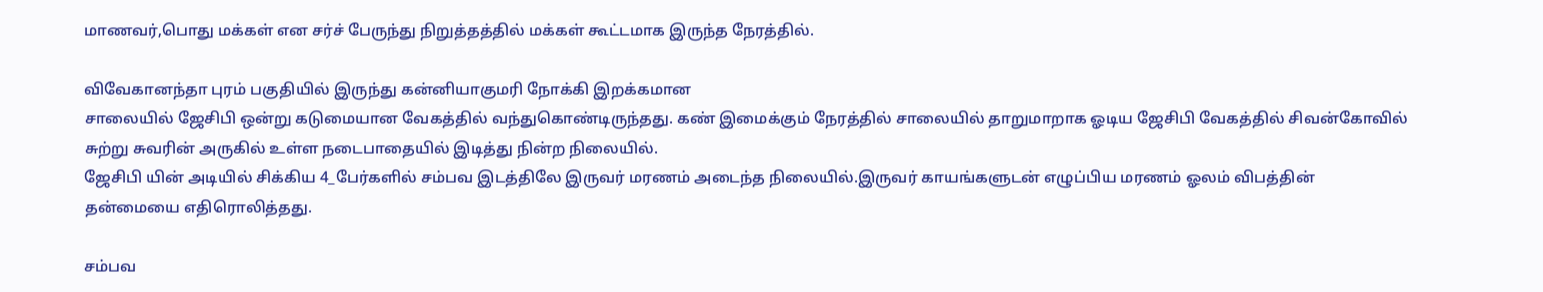மாணவர்,பொது மக்கள் என சர்ச் பேருந்து நிறுத்தத்தில் மக்கள் கூட்டமாக இருந்த நேரத்தில்.

விவேகானந்தா புரம் பகுதியில் இருந்து கன்னியாகுமரி நோக்கி இறக்கமான
சாலையில் ஜேசிபி ஒன்று கடுமையான வேகத்தில் வந்துகொண்டிருந்தது. கண் இமைக்கும் நேரத்தில் சாலையில் தாறுமாறாக ஓடிய ஜேசிபி வேகத்தில் சிவன்கோவில் சுற்று சுவரின் அருகில் உள்ள நடைபாதையில் இடித்து நின்ற நிலையில்.
ஜேசிபி யின் அடியில் சிக்கிய 4_பேர்களில் சம்பவ இடத்திலே இருவர் மரணம் அடைந்த நிலையில்.இருவர் காயங்களுடன் எழுப்பிய மரணம் ஓலம் விபத்தின் தன்மையை எதிரொலித்தது.

சம்பவ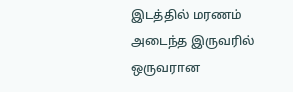இடத்தில் மரணம் அடைந்த இருவரில் ஒருவரான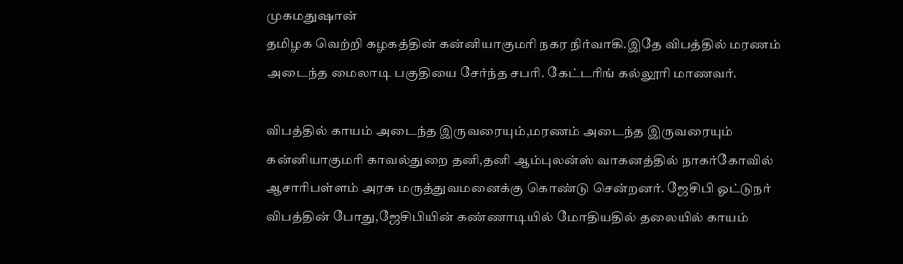முகமதுஷான்
தமிழக வெற்றி கழகத்தின் கன்னியாகுமரி நகர நிர்வாகி.இதே விபத்தில் மரணம் அடைந்த மைலாடி பகுதியை சேர்ந்த சபரி. கேட்டரிங் கல்லூரி மாணவர்.

விபத்தில் காயம் அடைந்த இருவரையும்,மரணம் அடைந்த இருவரையும் கன்னியாகுமரி காவல்துறை தனி,தனி ஆம்புலன்ஸ் வாகனத்தில் நாகர்கோவில் ஆசாரிபள்ளம் அரசு மருத்துவமனைக்கு கொண்டு சென்றனர். ஜேசிபி ஓட்டுநர் விபத்தின் போது,ஜேசிபியின் கண்ணாடியில் மோதியதில் தலையில் காயம்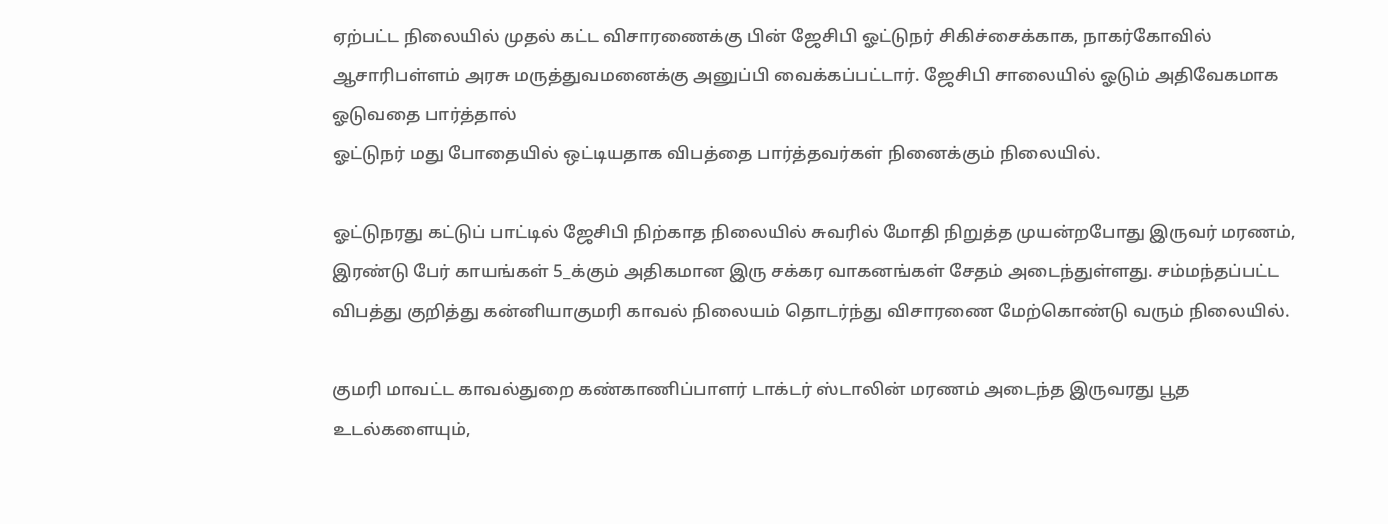ஏற்பட்ட நிலையில் முதல் கட்ட விசாரணைக்கு பின் ஜேசிபி ஓட்டுநர் சிகிச்சைக்காக, நாகர்கோவில் ஆசாரிபள்ளம் அரசு மருத்துவமனைக்கு அனுப்பி வைக்கப்பட்டார். ஜேசிபி சாலையில் ஓடும் அதிவேகமாக ஓடுவதை பார்த்தால்
ஓட்டுநர் மது போதையில் ஒட்டியதாக விபத்தை பார்த்தவர்கள் நினைக்கும் நிலையில்.

ஓட்டுநரது கட்டுப் பாட்டில் ஜேசிபி நிற்காத நிலையில் சுவரில் மோதி நிறுத்த முயன்றபோது இருவர் மரணம், இரண்டு பேர் காயங்கள் 5_க்கும் அதிகமான இரு சக்கர வாகனங்கள் சேதம் அடைந்துள்ளது. சம்மந்தப்பட்ட விபத்து குறித்து கன்னியாகுமரி காவல் நிலையம் தொடர்ந்து விசாரணை மேற்கொண்டு வரும் நிலையில்.

குமரி மாவட்ட காவல்துறை கண்காணிப்பாளர் டாக்டர் ஸ்டாலின் மரணம் அடைந்த இருவரது பூத உடல்களையும்,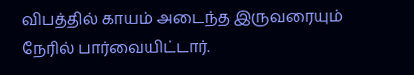விபத்தில் காயம் அடைந்த இருவரையும் நேரில் பார்வையிட்டார்.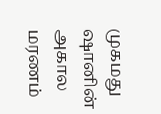முகமது ஷானின் அகால மரணம்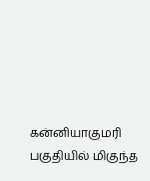கன்னியாகுமரி பகுதியில் மிகுந்த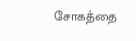சோகத்தை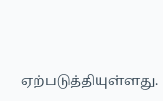ஏற்படுத்தியுள்ளது.